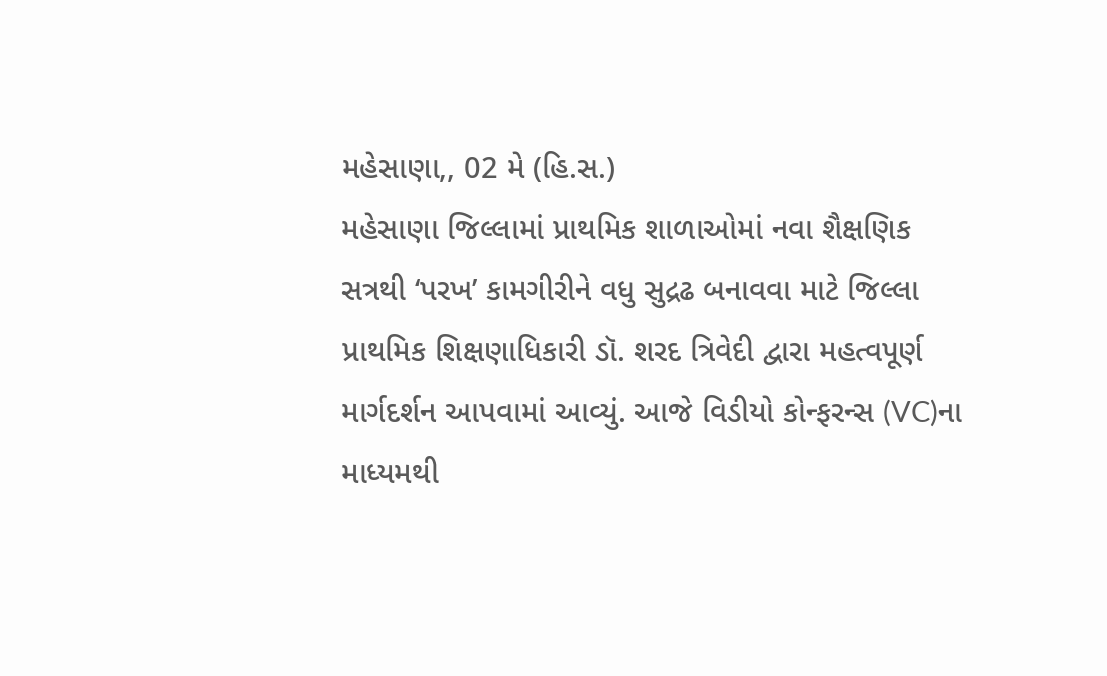મહેસાણા,, 02 મે (હિ.સ.)
મહેસાણા જિલ્લામાં પ્રાથમિક શાળાઓમાં નવા શૈક્ષણિક સત્રથી ‘પરખ’ કામગીરીને વધુ સુદ્રઢ બનાવવા માટે જિલ્લા પ્રાથમિક શિક્ષણાધિકારી ડૉ. શરદ ત્રિવેદી દ્વારા મહત્વપૂર્ણ માર્ગદર્શન આપવામાં આવ્યું. આજે વિડીયો કોન્ફરન્સ (VC)ના માધ્યમથી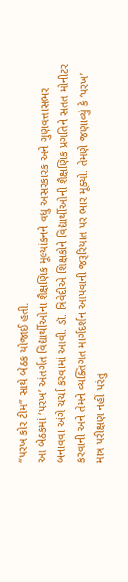“પરખ કોર ટીમ” સાથે બેઠક યોજાઈ હતી.
આ બેઠકમાં ‘પરખ’ અંતર્ગત વિદ્યાર્થીઓના શૈક્ષણિક મૂલ્યાંકનને વધુ અસરકારક અને ગુણવત્તાસભર બનાવવા અંગે ચર્ચા કરવામાં આવી. ડૉ. ત્રિવેદીએ શિક્ષકોને વિદ્યાર્થીઓની શૈક્ષણિક પ્રગતિને સતત મોનીટર કરવાની અને તેમને વ્યક્તિગત માર્ગદર્શન આપવાની જરૂરિયાત પર ભાર મૂક્યો. તેમણે જણાવ્યું કે ‘પરખ’ માત્ર પરીક્ષણ નહીં પરંતુ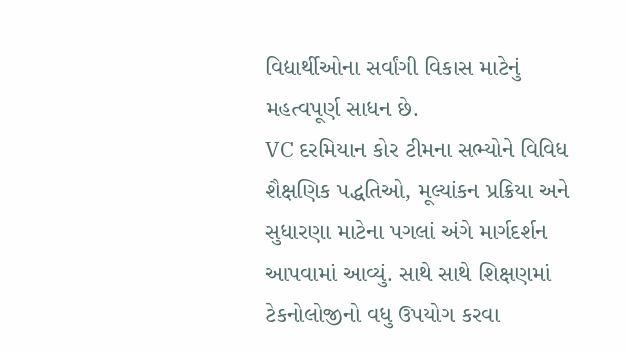વિદ્યાર્થીઓના સર્વાંગી વિકાસ માટેનું મહત્વપૂર્ણ સાધન છે.
VC દરમિયાન કોર ટીમના સભ્યોને વિવિધ શૈક્ષણિક પદ્ધતિઓ, મૂલ્યાંકન પ્રક્રિયા અને સુધારણા માટેના પગલાં અંગે માર્ગદર્શન આપવામાં આવ્યું. સાથે સાથે શિક્ષણમાં ટેકનોલોજીનો વધુ ઉપયોગ કરવા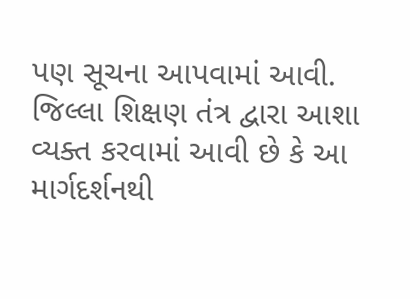પણ સૂચના આપવામાં આવી.
જિલ્લા શિક્ષણ તંત્ર દ્વારા આશા વ્યક્ત કરવામાં આવી છે કે આ માર્ગદર્શનથી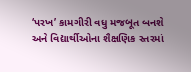‘પરખ’ કામગીરી વધુ મજબૂત બનશે અને વિદ્યાર્થીઓના શૈક્ષણિક સ્તરમાં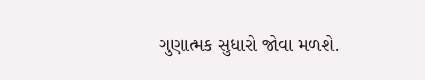ગુણાત્મક સુધારો જોવા મળશે.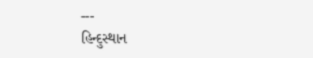---
હિન્દુસ્થાન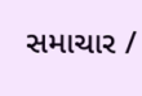સમાચાર /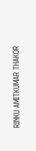RINKU AMITKUMAR THAKOR